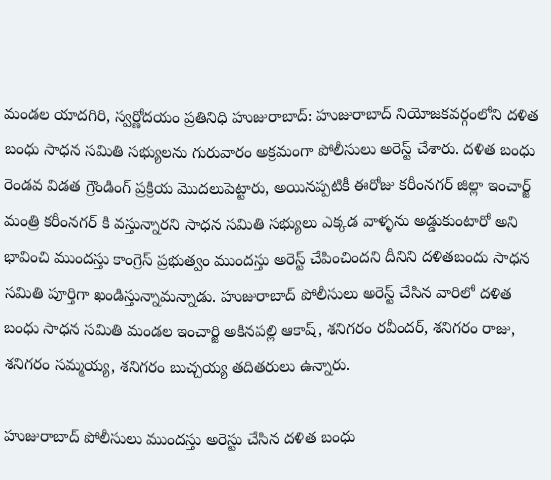మండల యాదగిరి, స్వర్ణోదయం ప్రతినిధి హుజురాబాద్: హుజురాబాద్ నియోజకవర్గంలోని దళిత బంధు సాధన సమితి సభ్యులను గురువారం అక్రమంగా పోలీసులు అరెస్ట్ చేశారు. దళిత బంధు రెండవ విడత గ్రౌండింగ్ ప్రక్రియ మొదలుపెట్టారు, అయినప్పటికీ ఈరోజు కరీంనగర్ జిల్లా ఇంచార్జ్ మంత్రి కరీంనగర్ కి వస్తున్నారని సాధన సమితి సభ్యులు ఎక్కడ వాళ్ళను అడ్డుకుంటారో అని భావించి ముందస్తు కాంగ్రెస్ ప్రభుత్వం ముందస్తు అరెస్ట్ చేపించిందని దీనిని దళితబందు సాధన సమితి పూర్తిగా ఖండిస్తున్నామన్నాడు. హుజురాబాద్ పోలీసులు అరెస్ట్ చేసిన వారిలో దళిత బంధు సాధన సమితి మండల ఇంచార్జి అకినపల్లి ఆకాష్, శనిగరం రవీందర్, శనిగరం రాజు, శనిగరం సమ్మయ్య, శనిగరం బుచ్చయ్య తదితరులు ఉన్నారు.

హుజురాబాద్ పోలీసులు ముందస్తు అరెస్టు చేసిన దళిత బంధు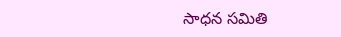సాధన సమితి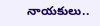నాయకులు..